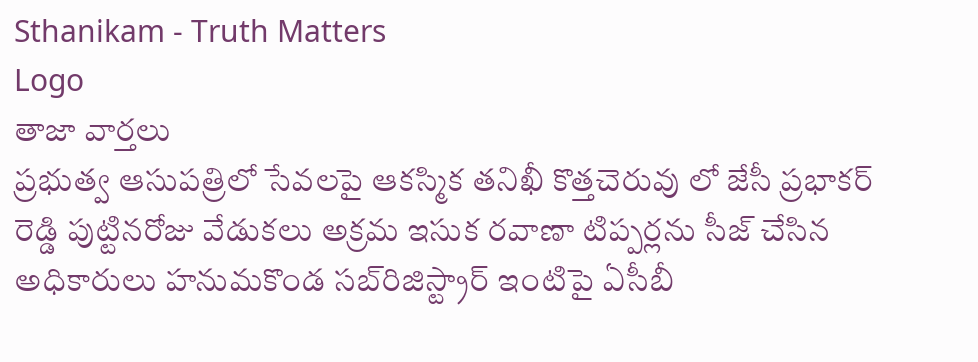Sthanikam - Truth Matters
Logo
తాజా వార్తలు
ప్రభుత్వ ఆసుపత్రిలో సేవలపై ఆకస్మిక తనిఖీ కొత్తచెరువు లో జేసీ ప్రభాకర్ రెడ్డి పుట్టినరోజు వేడుకలు అక్రమ ఇసుక రవాణా టిప్పర్లను సీజ్ చేసిన అధికారులు హనుమకొండ సబ్‌రిజిస్ట్రార్ ఇంటిపై ఏసీబీ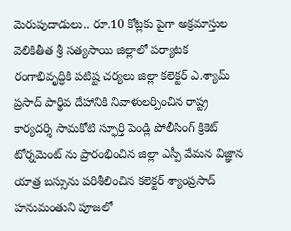మెరుపుదాడులు.. రూ.10 కోట్లకు పైగా అక్రమాస్తుల వెలికితీత శ్రీ సత్యసాయి జిల్లాలో పర్యాటక రంగాభివృద్ధికి పటిష్ట చర్యలు జిల్లా కలెక్టర్ ఎ.శ్యామ్ ప్రసాద్ పార్థివ దేహానికి నివాళులర్పించిన రాష్ట్ర కార్యదర్శి సామకోటి స్ఫూర్తి పెండ్లి పోలీసింగ్ క్రికెట్ టోర్నమెంట్ ను ప్రారంభించిన జిల్లా ఎస్పీ వేమన విజ్ఞాన యాత్ర బస్సును పరిశీలించిన కలెక్టర్ శ్యాంప్రసాద్ హనుమంతుని పూజలో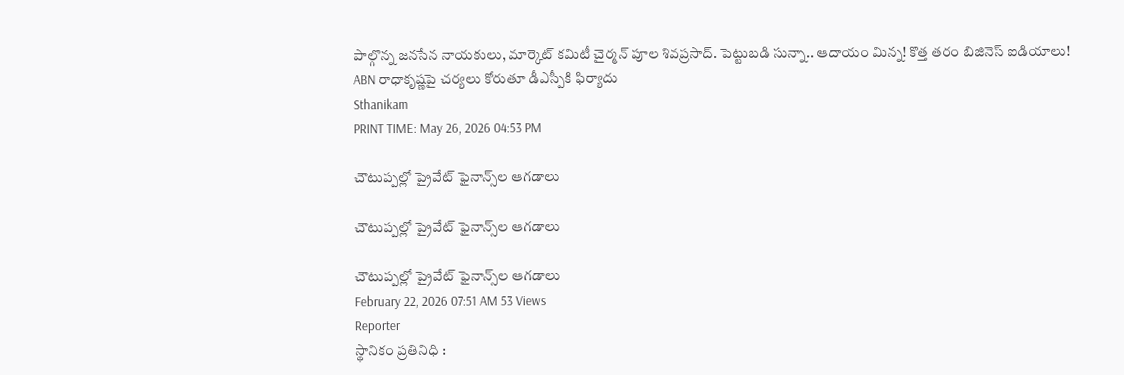పాల్గొన్న జనసేన నాయకులు, మార్కెట్ కమిటీ చైర్మన్ పూల శివప్రసాద్. పెట్టుబడి సున్నా.. ఆదాయం మిన్న! కొత్త తరం బిజినెస్ ఐడియాలు! ABN రాధాకృష్ణపై చర్యలు కోరుతూ డీఎస్పీకి ఫిర్యాదు
Sthanikam
PRINT TIME: May 26, 2026 04:53 PM

చౌటుప్పల్లో ప్రైవేట్ ఫైనాన్స్‌ల ఆగడాలు

చౌటుప్పల్లో ప్రైవేట్ ఫైనాన్స్‌ల ఆగడాలు

చౌటుప్పల్లో ప్రైవేట్ ఫైనాన్స్‌ల ఆగడాలు
February 22, 2026 07:51 AM 53 Views
Reporter
స్థానికం ప్రతినిధి :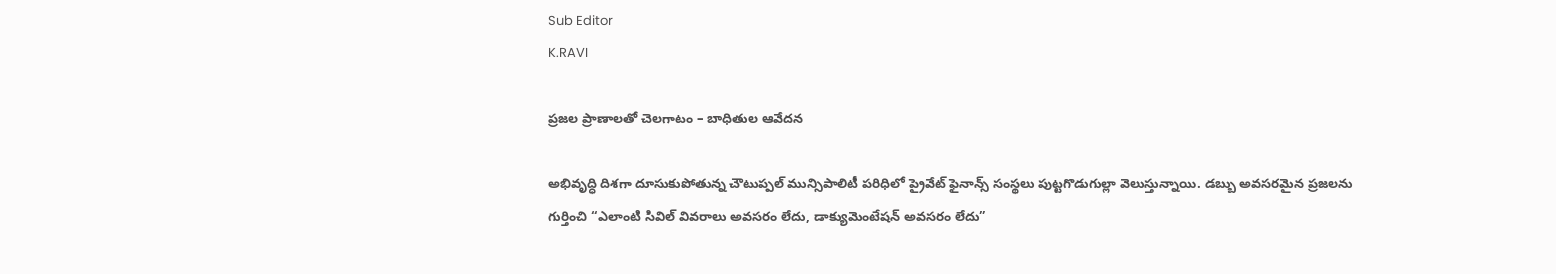Sub Editor
K.RAVI

ప్రజల ప్రాణాలతో చెలగాటం – బాధితుల ఆవేదన

అభివృద్ధి దిశగా దూసుకుపోతున్న చౌటుప్పల్ మున్సిపాలిటీ పరిధిలో ప్రైవేట్ ఫైనాన్స్ సంస్థలు పుట్టగొడుగుల్లా వెలుస్తున్నాయి. డబ్బు అవసరమైన ప్రజలను గుర్తించి “ఎలాంటి సివిల్ వివరాలు అవసరం లేదు, డాక్యుమెంటేషన్ అవసరం లేదు”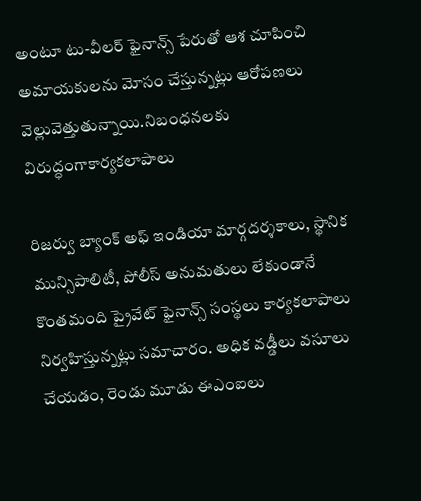అంటూ టు-వీలర్ ఫైనాన్స్ పేరుతో ఆశ చూపించి అమాయకులను మోసం చేస్తున్నట్లు ఆరోపణలు వెల్లువెత్తుతున్నాయి.నిబంధనలకు విరుద్ధంగాకార్యకలాపాలు

రిజర్వు బ్యాంక్ అఫ్ ఇండియా మార్గదర్శకాలు, స్థానిక మున్సిపాలిటీ, పోలీస్ అనుమతులు లేకుండానే కొంతమంది ప్రైవేట్ ఫైనాన్స్ సంస్థలు కార్యకలాపాలు నిర్వహిస్తున్నట్లు సమాచారం. అధిక వడ్డీలు వసూలు చేయడం, రెండు మూడు ఈఎంఐలు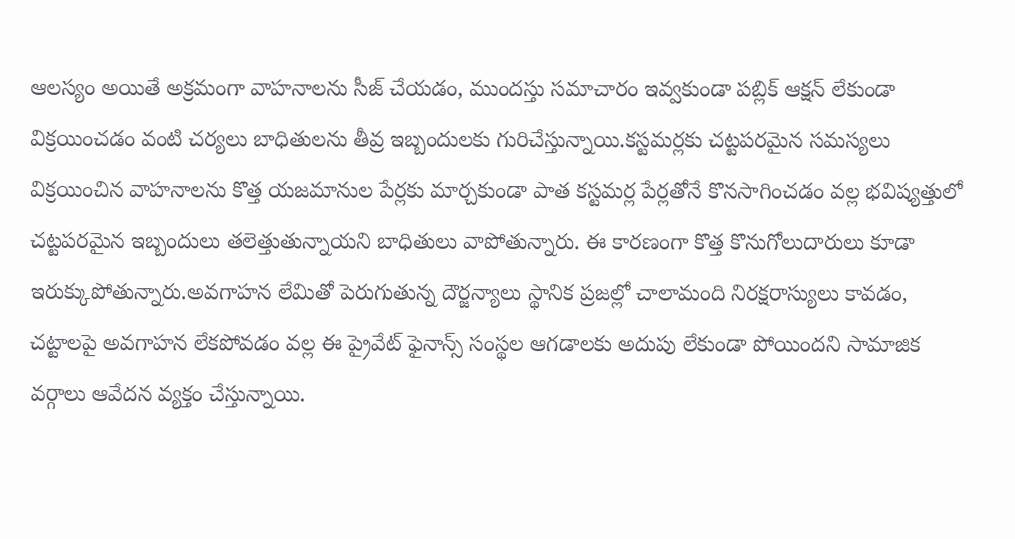ఆలస్యం అయితే అక్రమంగా వాహనాలను సీజ్ చేయడం, ముందస్తు సమాచారం ఇవ్వకుండా పబ్లిక్ ఆక్షన్ లేకుండా విక్రయించడం వంటి చర్యలు బాధితులను తీవ్ర ఇబ్బందులకు గురిచేస్తున్నాయి.కస్టమర్లకు చట్టపరమైన సమస్యలు విక్రయించిన వాహనాలను కొత్త యజమానుల పేర్లకు మార్చకుండా పాత కస్టమర్ల పేర్లతోనే కొనసాగించడం వల్ల భవిష్యత్తులో చట్టపరమైన ఇబ్బందులు తలెత్తుతున్నాయని బాధితులు వాపోతున్నారు. ఈ కారణంగా కొత్త కొనుగోలుదారులు కూడా ఇరుక్కుపోతున్నారు.అవగాహన లేమితో పెరుగుతున్న దౌర్జన్యాలు స్థానిక ప్రజల్లో చాలామంది నిరక్షరాస్యులు కావడం, చట్టాలపై అవగాహన లేకపోవడం వల్ల ఈ ప్రైవేట్ ఫైనాన్స్ సంస్థల ఆగడాలకు అదుపు లేకుండా పోయిందని సామాజిక వర్గాలు ఆవేదన వ్యక్తం చేస్తున్నాయి.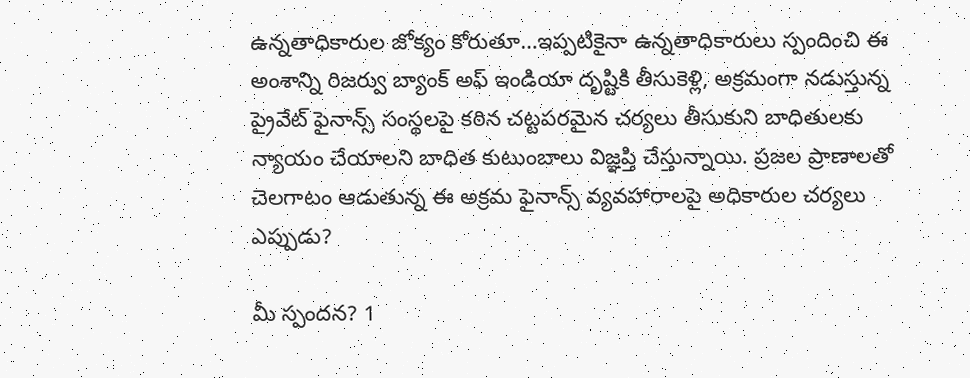ఉన్నతాధికారుల జోక్యం కోరుతూ…ఇప్పటికైనా ఉన్నతాధికారులు స్పందించి ఈ అంశాన్ని రిజర్వు బ్యాంక్ అఫ్ ఇండియా దృష్టికి తీసుకెళ్లి, అక్రమంగా నడుస్తున్న ప్రైవేట్ ఫైనాన్స్ సంస్థలపై కఠిన చట్టపరమైన చర్యలు తీసుకుని బాధితులకు న్యాయం చేయాలని బాధిత కుటుంబాలు విజ్ఞప్తి చేస్తున్నాయి. ప్రజల ప్రాణాలతో చెలగాటం ఆడుతున్న ఈ అక్రమ ఫైనాన్స్ వ్యవహారాలపై అధికారుల చర్యలు ఎప్పుడు?

మీ స్పందన? 1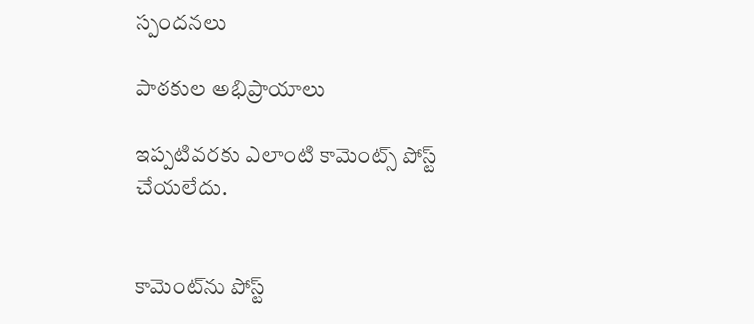స్పందనలు

పాఠకుల అభిప్రాయాలు

ఇప్పటివరకు ఎలాంటి కామెంట్స్ పోస్ట్ చేయలేదు.


కామెంట్‌ను పోస్ట్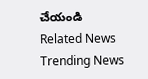చేయండి
Related News
Trending News